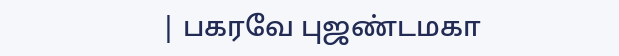| பகரவே புஜண்டமகா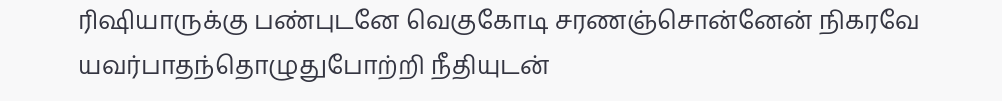ரிஷியாருக்கு பண்புடனே வெகுகோடி சரணஞ்சொன்னேன் நிகரவே யவர்பாதந்தொழுதுபோற்றி நீதியுடன்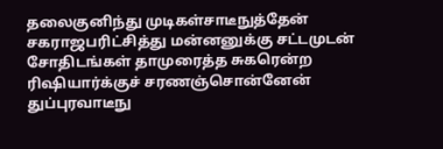தலைகுனிந்து முடிகள்சாடீநுத்தேன் சகராஜபரிட்சித்து மன்னனுக்கு சட்டமுடன் சோதிடங்கள் தாமுரைத்த சுகரென்ற ரிஷியார்க்குச் சரணஞ்சொன்னேன் துப்புரவாடீநு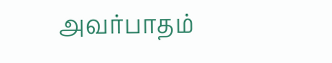அவர்பாதம்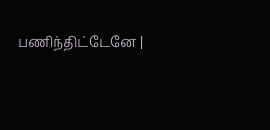பணிந்திட்டேனே |